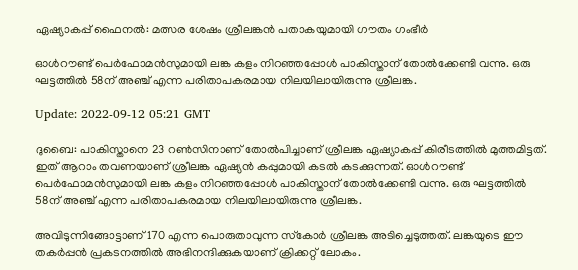ഏഷ്യാകപ്പ് ഫൈനല്‍: മത്സര ശേഷം ശ്രീലങ്കൻ പതാകയുമായി ഗൗതം ഗംഭീർ

ഓൾറൗണ്ട് പെർഫോമൻസുമായി ലങ്ക കളം നിറഞ്ഞപ്പോൾ പാകിസ്താന് തോല്‍ക്കേണ്ടി വന്നു. ഒരു ഘട്ടത്തിൽ 58ന് അഞ്ച് എന്ന പരിതാപകരമായ നിലയിലായിരുന്നു ശ്രീലങ്ക.

Update: 2022-09-12 05:21 GMT

ദുബൈ: പാകിസ്താനെ 23 റൺസിനാണ് തോൽപിച്ചാണ് ശ്രീലങ്ക ഏഷ്യാകപ്പ് കിരീടത്തിൽ മുത്തമിട്ടത്. ഇത് ആറാം തവണയാണ് ശ്രീലങ്ക ഏഷ്യൻ കപ്പുമായി കടൽ കടക്കുന്നത്. ഓൾറൗണ്ട് പെർഫോമൻസുമായി ലങ്ക കളം നിറഞ്ഞപ്പോൾ പാകിസ്താന് തോല്‍ക്കേണ്ടി വന്നു. ഒരു ഘട്ടത്തിൽ 58ന് അഞ്ച് എന്ന പരിതാപകരമായ നിലയിലായിരുന്നു ശ്രീലങ്ക.

അവിടുന്നിങ്ങോട്ടാണ് 170 എന്ന പൊരുതാവുന്ന സ്‌കോർ ശ്രീലങ്ക അടിച്ചെടുത്തത്. ലങ്കയുടെ ഈ തകർപ്പൻ പ്രകടനത്തിൽ അഭിനന്ദിക്കുകയാണ് ക്രിക്കറ്റ് ലോകം.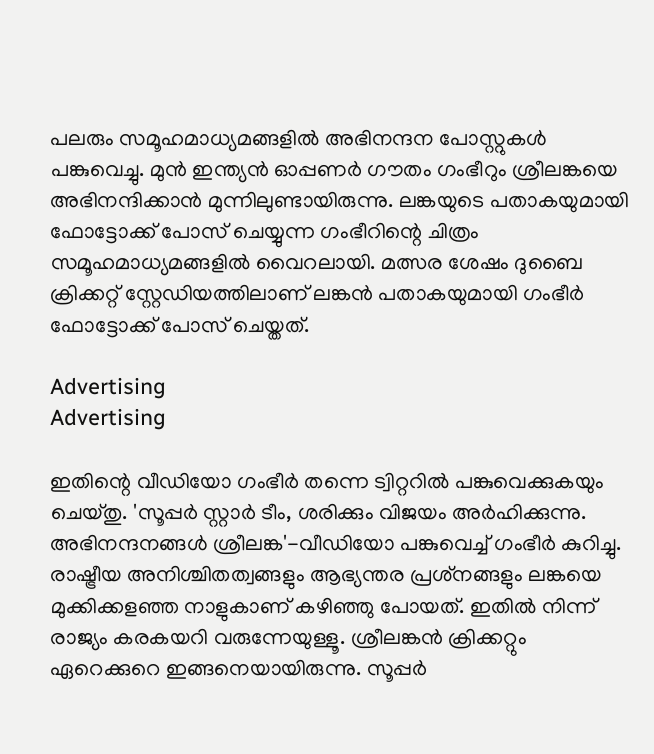പലരും സമൂഹമാധ്യമങ്ങളിൽ അഭിനന്ദന പോസ്റ്റുകൾ പങ്കുവെച്ചു. മുൻ ഇന്ത്യൻ ഓപ്പണർ ഗൗതം ഗംഭീറും ശ്രീലങ്കയെ അഭിനന്ദിക്കാൻ മുന്നിലുണ്ടായിരുന്നു. ലങ്കയുടെ പതാകയുമായി ഫോട്ടോക്ക് പോസ് ചെയ്യുന്ന ഗംഭീറിന്റെ ചിത്രം സമൂഹമാധ്യമങ്ങളിൽ വൈറലായി. മത്സര ശേഷം ദുബൈ ക്രിക്കറ്റ് സ്റ്റേഡിയത്തിലാണ് ലങ്കൻ പതാകയുമായി ഗംഭീർ ഫോട്ടോക്ക് പോസ് ചെയ്തത്.

Advertising
Advertising

ഇതിന്റെ വീഡിയോ ഗംഭീർ തന്നെ ട്വിറ്ററിൽ പങ്കുവെക്കുകയും ചെയ്തു. 'സൂപ്പർ സ്റ്റാർ ടീം, ശരിക്കും വിജയം അർഹിക്കുന്നു. അഭിനന്ദനങ്ങൾ ശ്രീലങ്ക'-വീഡിയോ പങ്കുവെച്ച് ഗംഭീർ കുറിച്ചു. രാഷ്ട്രീയ അനിശ്ചിതത്വങ്ങളും ആഭ്യന്തര പ്രശ്‌നങ്ങളും ലങ്കയെ മുക്കിക്കളഞ്ഞ നാളുകാണ് കഴിഞ്ഞു പോയത്. ഇതിൽ നിന്ന് രാജ്യം കരകയറി വരുന്നേയുള്ളൂ. ശ്രീലങ്കൻ ക്രിക്കറ്റും ഏറെക്കുറെ ഇങ്ങനെയായിരുന്നു. സൂപ്പർ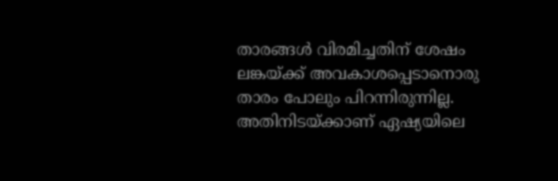താരങ്ങൾ വിരമിച്ചതിന് ശേഷം ലങ്കയ്ക്ക് അവകാശപ്പെടാനൊരു താരം പോലും പിറന്നിരുന്നില്ല. അതിനിടയ്ക്കാണ് ഏഷ്യയിലെ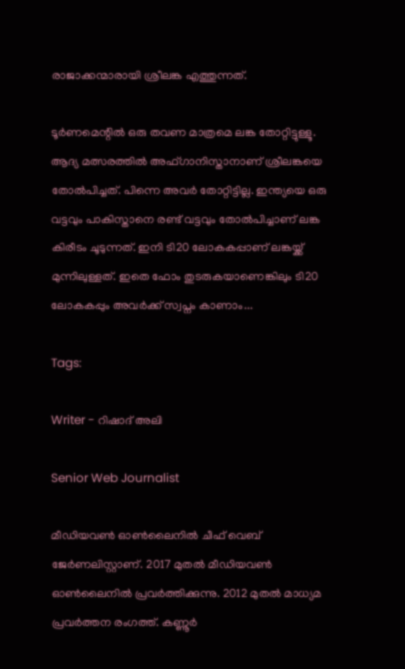രാജാക്കന്മാരായി ശ്രീലങ്ക എത്തുന്നത്.

ടൂർണമെന്റിൽ ഒരു തവണ മാത്രമെ ലങ്ക തോറ്റിട്ടുള്ളൂ. ആദ്യ മത്സരത്തിൽ അഫ്ഗാനിസ്താനാണ് ശ്രീലങ്കയെ തോൽപിച്ചത്. പിന്നെ അവർ തോറ്റിട്ടില്ല. ഇന്ത്യയെ ഒരു വട്ടവും പാകിസ്താനെ രണ്ട് വട്ടവും തോൽപിച്ചാണ് ലങ്ക കിരീടം ചൂടുന്നത്. ഇനി ടി20 ലോകകപ്പാണ് ലങ്കയ്ക്ക് മുന്നിലുള്ളത്. ഇതെ ഫോം തുടരുകയാണെങ്കിലും ടി20 ലോകകപ്പും അവര്‍ക്ക് സ്വപ്നം കാണാം...

Tags:

Writer - റിഷാദ് അലി

Senior Web Journalist

മീഡിയവൺ ഓൺലൈനിൽ ചീഫ് വെബ് ജേർണലിസ്റ്റാണ്. 2017 മുതൽ മീഡിയവൺ ഓൺലൈനിൽ പ്രവർത്തിക്കുന്നു. 2012 മുതൽ മാധ്യമ പ്രവർത്തന രംഗത്ത്. കണ്ണൂര്‍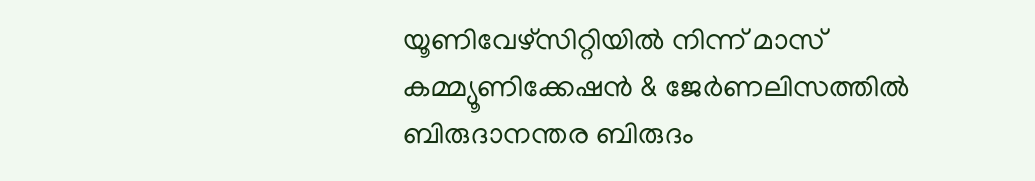യൂണിവേഴ്‌സിറ്റിയിൽ നിന്ന് മാസ് കമ്മ്യൂണിക്കേഷന്‍ & ജേര്‍ണലിസത്തില്‍ ബിരുദാനന്തര ബിരുദം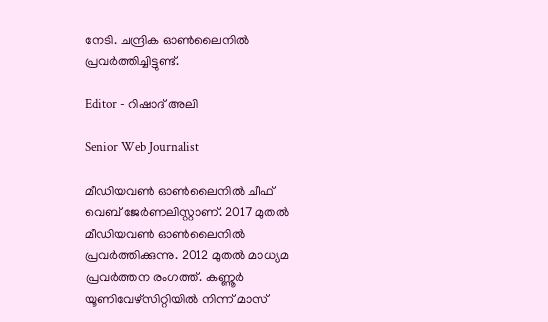നേടി. ചന്ദ്രിക ഓണ്‍ലൈനില്‍ പ്രവര്‍ത്തിച്ചിട്ടുണ്ട്.

Editor - റിഷാദ് അലി

Senior Web Journalist

മീഡിയവൺ ഓൺലൈനിൽ ചീഫ് വെബ് ജേർണലിസ്റ്റാണ്. 2017 മുതൽ മീഡിയവൺ ഓൺലൈനിൽ പ്രവർത്തിക്കുന്നു. 2012 മുതൽ മാധ്യമ പ്രവർത്തന രംഗത്ത്. കണ്ണൂര്‍ യൂണിവേഴ്‌സിറ്റിയിൽ നിന്ന് മാസ്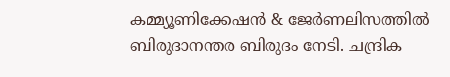കമ്മ്യൂണിക്കേഷന്‍ & ജേര്‍ണലിസത്തില്‍ ബിരുദാനന്തര ബിരുദം നേടി. ചന്ദ്രിക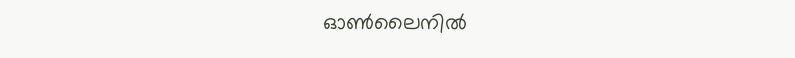ഓണ്‍ലൈനില്‍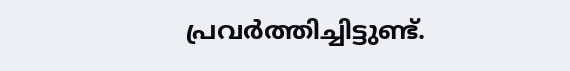പ്രവര്‍ത്തിച്ചിട്ടുണ്ട്.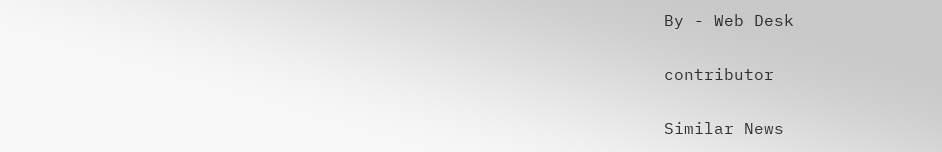By - Web Desk

contributor

Similar News